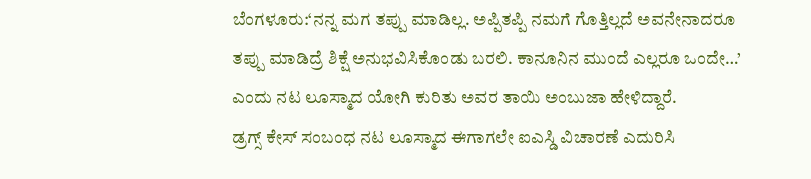ಬೆಂಗಳೂರು:‘ನನ್ನ ಮಗ ತಪ್ಪು ಮಾಡಿಲ್ಲ. ಅಪ್ಪಿತಪ್ಪಿ ನಮಗೆ ಗೊತ್ತಿಲ್ಲದೆ ಅವನೇನಾದರೂ ತಪ್ಪು ಮಾಡಿದ್ರೆ ಶಿಕ್ಷೆ ಅನುಭವಿಸಿಕೊಂಡು ಬರಲಿ. ಕಾನೂನಿನ ಮುಂದೆ ಎಲ್ಲರೂ ಒಂದೇ…’ ಎಂದು ನಟ ಲೂಸ್ಮಾದ ಯೋಗಿ ಕುರಿತು ಅವರ ತಾಯಿ ಅಂಬುಜಾ ಹೇಳಿದ್ದಾರೆ.
ಡ್ರಗ್ಸ್ ಕೇಸ್ ಸಂಬಂಧ ನಟ ಲೂಸ್ಮಾದ ಈಗಾಗಲೇ ಐಎಸ್ಡಿ ವಿಚಾರಣೆ ಎದುರಿಸಿ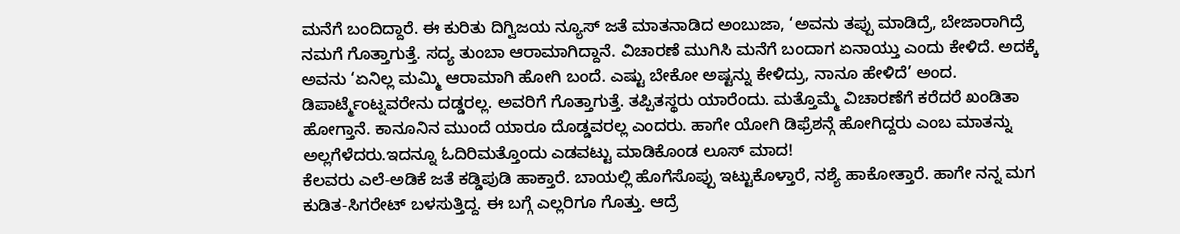ಮನೆಗೆ ಬಂದಿದ್ದಾರೆ. ಈ ಕುರಿತು ದಿಗ್ವಿಜಯ ನ್ಯೂಸ್ ಜತೆ ಮಾತನಾಡಿದ ಅಂಬುಜಾ, ‘ಅವನು ತಪ್ಪು ಮಾಡಿದ್ರೆ, ಬೇಜಾರಾಗಿದ್ರೆ ನಮಗೆ ಗೊತ್ತಾಗುತ್ತೆ. ಸದ್ಯ ತುಂಬಾ ಆರಾಮಾಗಿದ್ದಾನೆ. ವಿಚಾರಣೆ ಮುಗಿಸಿ ಮನೆಗೆ ಬಂದಾಗ ಏನಾಯ್ತು ಎಂದು ಕೇಳಿದೆ. ಅದಕ್ಕೆ ಅವನು ‘ಏನಿಲ್ಲ ಮಮ್ಮಿ ಆರಾಮಾಗಿ ಹೋಗಿ ಬಂದೆ. ಎಷ್ಟು ಬೇಕೋ ಅಷ್ಟನ್ನು ಕೇಳಿದ್ರು, ನಾನೂ ಹೇಳಿದೆ’ ಅಂದ. ಡಿಪಾರ್ಟ್ಮೆಂಟ್ನವರೇನು ದಡ್ಡರಲ್ಲ. ಅವರಿಗೆ ಗೊತ್ತಾಗುತ್ತೆ. ತಪ್ಪಿತಸ್ಥರು ಯಾರೆಂದು. ಮತ್ತೊಮ್ಮೆ ವಿಚಾರಣೆಗೆ ಕರೆದರೆ ಖಂಡಿತಾ ಹೋಗ್ತಾನೆ. ಕಾನೂನಿನ ಮುಂದೆ ಯಾರೂ ದೊಡ್ಡವರಲ್ಲ ಎಂದರು. ಹಾಗೇ ಯೋಗಿ ಡಿಫ್ರೆಶನ್ಗೆ ಹೋಗಿದ್ದರು ಎಂಬ ಮಾತನ್ನು ಅಲ್ಲಗೆಳೆದರು.ಇದನ್ನೂ ಓದಿರಿಮತ್ತೊಂದು ಎಡವಟ್ಟು ಮಾಡಿಕೊಂಡ ಲೂಸ್ ಮಾದ!
ಕೆಲವರು ಎಲೆ-ಅಡಿಕೆ ಜತೆ ಕಡ್ಡಿಪುಡಿ ಹಾಕ್ತಾರೆ. ಬಾಯಲ್ಲಿ ಹೊಗೆಸೊಪ್ಪು ಇಟ್ಟುಕೊಳ್ತಾರೆ, ನಶ್ಯೆ ಹಾಕೋತ್ತಾರೆ. ಹಾಗೇ ನನ್ನ ಮಗ ಕುಡಿತ-ಸಿಗರೇಟ್ ಬಳಸುತ್ತಿದ್ದ. ಈ ಬಗ್ಗೆ ಎಲ್ಲರಿಗೂ ಗೊತ್ತು. ಆದ್ರೆ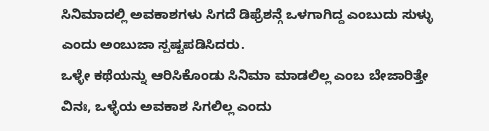ಸಿನಿಮಾದಲ್ಲಿ ಅವಕಾಶಗಳು ಸಿಗದೆ ಡಿಫ್ರೆಶನ್ಗೆ ಒಳಗಾಗಿದ್ದ ಎಂಬುದು ಸುಳ್ಳು ಎಂದು ಅಂಬುಜಾ ಸ್ಪಷ್ಟಪಡಿಸಿದರು.
ಒಳ್ಳೇ ಕಥೆಯನ್ನು ಆರಿಸಿಕೊಂಡು ಸಿನಿಮಾ ಮಾಡಲಿಲ್ಲ ಎಂಬ ಬೇಜಾರಿತ್ತೇ ವಿನಃ, ಒಳ್ಳೆಯ ಅವಕಾಶ ಸಿಗಲಿಲ್ಲ ಎಂದು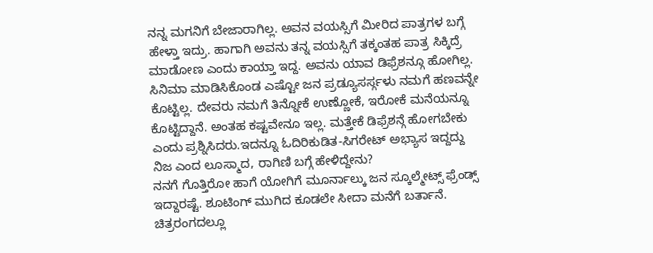ನನ್ನ ಮಗನಿಗೆ ಬೇಜಾರಾಗಿಲ್ಲ. ಅವನ ವಯಸ್ಸಿಗೆ ಮೀರಿದ ಪಾತ್ರಗಳ ಬಗ್ಗೆ ಹೇಳ್ತಾ ಇದ್ರು. ಹಾಗಾಗಿ ಅವನು ತನ್ನ ವಯಸ್ಸಿಗೆ ತಕ್ಕಂತಹ ಪಾತ್ರ ಸಿಕ್ಕಿದ್ರೆ ಮಾಡೋಣ ಎಂದು ಕಾಯ್ತಾ ಇದ್ದ. ಅವನು ಯಾವ ಡಿಫ್ರೆಶನ್ಗೂ ಹೋಗಿಲ್ಲ. ಸಿನಿಮಾ ಮಾಡಿಸಿಕೊಂಡ ಎಷ್ಟೋ ಜನ ಪ್ರಡ್ಯೂಸರ್ಸ್ಗಳು ನಮಗೆ ಹಣವನ್ನೇ ಕೊಟ್ಟಿಲ್ಲ. ದೇವರು ನಮಗೆ ತಿನ್ನೋಕೆ ಉಣ್ಣೋಕೆ, ಇರೋಕೆ ಮನೆಯನ್ನೂ ಕೊಟ್ಟಿದ್ದಾನೆ. ಅಂತಹ ಕಷ್ಟವೇನೂ ಇಲ್ಲ. ಮತ್ತೇಕೆ ಡಿಫ್ರೆಶನ್ಗೆ ಹೋಗಬೇಕು ಎಂದು ಪ್ರಶ್ನಿಸಿದರು.ಇದನ್ನೂ ಓದಿರಿಕುಡಿತ-ಸಿಗರೇಟ್ ಅಭ್ಯಾಸ ಇದ್ದದ್ದು ನಿಜ ಎಂದ ಲೂಸ್ಮಾದ, ರಾಗಿಣಿ ಬಗ್ಗೆ ಹೇಳಿದ್ದೇನು?
ನನಗೆ ಗೊತ್ತಿರೋ ಹಾಗೆ ಯೋಗಿಗೆ ಮೂರ್ನಾಲ್ಕು ಜನ ಸ್ಕೂಲ್ಮೇಟ್ಸ್ ಫ್ರೆಂಡ್ಸ್ ಇದ್ದಾರಷ್ಟೆ. ಶೂಟಿಂಗ್ ಮುಗಿದ ಕೂಡಲೇ ಸೀದಾ ಮನೆಗೆ ಬರ್ತಾನೆ. ಚಿತ್ರರಂಗದಲ್ಲೂ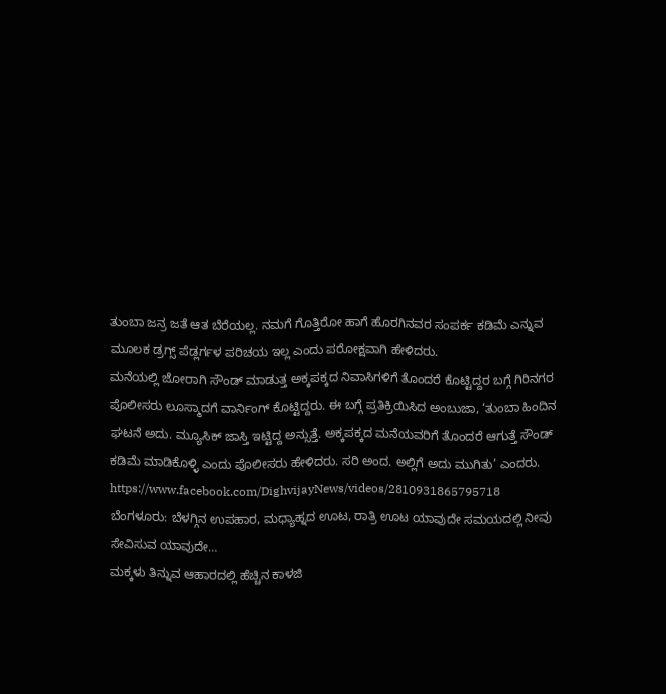ತುಂಬಾ ಜನ್ರ ಜತೆ ಆತ ಬೆರೆಯಲ್ಲ. ನಮಗೆ ಗೊತ್ತಿರೋ ಹಾಗೆ ಹೊರಗಿನವರ ಸಂಪರ್ಕ ಕಡಿಮೆ ಎನ್ನುವ ಮೂಲಕ ಡ್ರಗ್ಸ್ ಪೆಡ್ಲರ್ಗಳ ಪರಿಚಯ ಇಲ್ಲ ಎಂದು ಪರೋಕ್ಷವಾಗಿ ಹೇಳಿದರು.
ಮನೆಯಲ್ಲಿ ಜೋರಾಗಿ ಸೌಂಡ್ ಮಾಡುತ್ತ ಅಕ್ಕಪಕ್ಕದ ನಿವಾಸಿಗಳಿಗೆ ತೊಂದರೆ ಕೊಟ್ಟಿದ್ದರ ಬಗ್ಗೆ ಗಿರಿನಗರ ಪೊಲೀಸರು ಲೂಸ್ಮಾದಗೆ ವಾರ್ನಿಂಗ್ ಕೊಟ್ಟಿದ್ದರು. ಈ ಬಗ್ಗೆ ಪ್ರತಿಕ್ರಿಯಿಸಿದ ಅಂಬುಜಾ, ‘ತುಂಬಾ ಹಿಂದಿನ ಘಟನೆ ಅದು. ಮ್ಯೂಸಿಕ್ ಜಾಸ್ತಿ ಇಟ್ಟಿದ್ದ ಅನ್ಸುತ್ತೆ. ಅಕ್ಕಪಕ್ಕದ ಮನೆಯವರಿಗೆ ತೊಂದರೆ ಆಗುತ್ತೆ ಸೌಂಡ್ ಕಡಿಮೆ ಮಾಡಿಕೊಳ್ಳಿ ಎಂದು ಪೊಲೀಸರು ಹೇಳಿದರು. ಸರಿ ಅಂದ. ಅಲ್ಲಿಗೆ ಅದು ಮುಗಿತು’ ಎಂದರು.
https://www.facebook.com/DighvijayNews/videos/2810931865795718
ಬೆಂಗಳೂರು: ಬೆಳಗ್ಗಿನ ಉಪಹಾರ, ಮಧ್ಯಾಹ್ನದ ಊಟ, ರಾತ್ರಿ ಊಟ ಯಾವುದೇ ಸಮಯದಲ್ಲಿ ನೀವು ಸೇವಿಸುವ ಯಾವುದೇ…
ಮಕ್ಕಳು ತಿನ್ನುವ ಆಹಾರದಲ್ಲಿ ಹೆಚ್ಚಿನ ಕಾಳಜಿ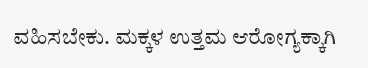ವಹಿಸಬೇಕು. ಮಕ್ಕಳ ಉತ್ತಮ ಆರೋಗ್ಯಕ್ಕಾಗಿ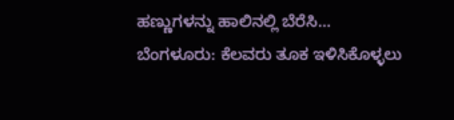ಹಣ್ಣುಗಳನ್ನು ಹಾಲಿನಲ್ಲಿ ಬೆರೆಸಿ…
ಬೆಂಗಳೂರು: ಕೆಲವರು ತೂಕ ಇಳಿಸಿಕೊಳ್ಳಲು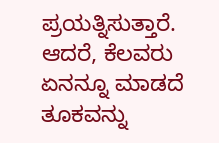ಪ್ರಯತ್ನಿಸುತ್ತಾರೆ. ಆದರೆ, ಕೆಲವರು ಏನನ್ನೂ ಮಾಡದೆ ತೂಕವನ್ನು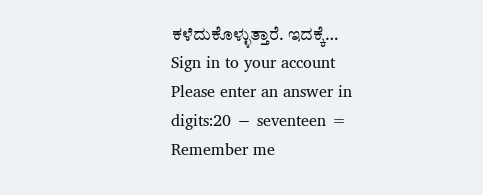ಕಳೆದುಕೊಳ್ಳುತ್ತಾರೆ. ಇದಕ್ಕೆ…
Sign in to your account
Please enter an answer in digits:20 − seventeen =
Remember me